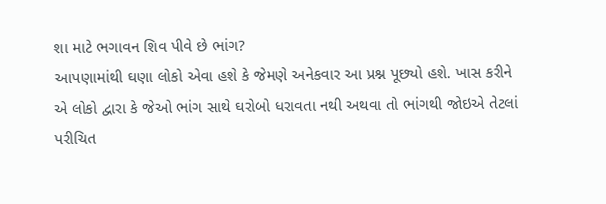શા માટે ભગાવન શિવ પીવે છે ભાંગ?
આપણામાંથી ઘણા લોકો એવા હશે કે જેમણે અનેકવાર આ પ્રશ્ન પૂછ્યો હશે. ખાસ કરીને એ લોકો દ્વારા કે જેઓ ભાંગ સાથે ઘરોબો ધરાવતા નથી અથવા તો ભાંગથી જોઇએ તેટલાં પરીચિત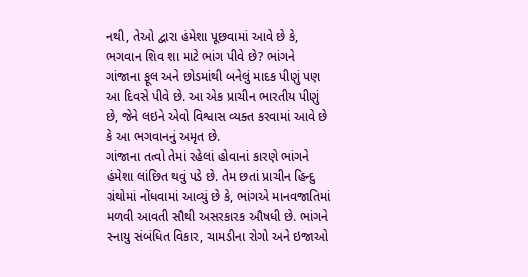નથી, તેઓ દ્વારા હંમેશા પૂછવામાં આવે છે કે, ભગવાન શિવ શા માટે ભાંગ પીવે છે? ભાંગને ગાંજાના ફૂલ અને છોડમાંથી બનેલું માદક પીણું પણ આ દિવસે પીવે છે. આ એક પ્રાચીન ભારતીય પીણું છે, જેને લઇને એવો વિશ્વાસ વ્યક્ત કરવામાં આવે છે કે આ ભગવાનનું અમૃત છે.
ગાંજાના તત્વો તેમાં રહેલાં હોવાનાં કારણે ભાંગને હંમેશા લાંછિત થવું પડે છે. તેમ છતાં પ્રાચીન હિન્દુ ગ્રંથોમાં નોંધવામાં આવ્યું છે કે, ભાંગએ માનવજાતિમાં મળવી આવતી સૌથી અસરકારક ઔષધી છે. ભાંગને સ્નાયુ સંબંધિત વિકાર, ચામડીના રોગો અને ઇજાઓ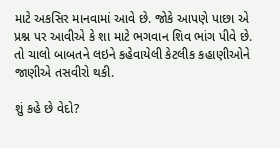માટે અકસિર માનવામાં આવે છે. જોકે આપણે પાછા એ પ્રશ્ન પર આવીએ કે શા માટે ભગવાન શિવ ભાંગ પીવે છે. તો ચાલો બાબતને લઇને કહેવાયેલી કેટલીક કહાણીઓને જાણીએ તસવીરો થકી.

શું કહે છે વેદો?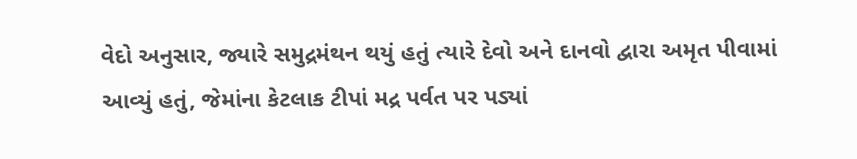વેદો અનુસાર, જ્યારે સમુદ્રમંથન થયું હતું ત્યારે દેવો અને દાનવો દ્વારા અમૃત પીવામાં આવ્યું હતું, જેમાંના કેટલાક ટીપાં મદ્ર પર્વત પર પડ્યાં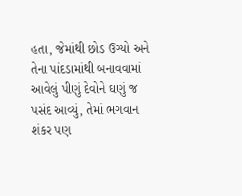હતા, જેમાંથી છોડ ઉગ્યો અને તેના પાંદડામાંથી બનાવવામાં આવેલું પીણું દેવોને ઘણું જ પસંદ આવ્યું, તેમાં ભગવાન શંકર પણ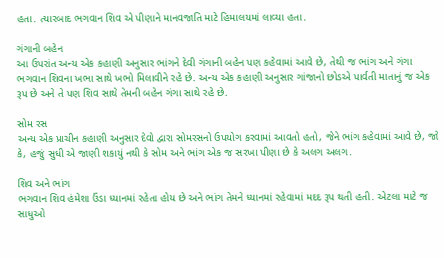હતા. ત્યારબાદ ભગવાન શિવ એ પીણાને માનવજાતિ માટે હિમાલયમાં લાવ્યા હતા.

ગંગાની બહેન
આ ઉપરાંત અન્ય એક કહાણી અનુસાર ભાંગને દેવી ગંગાની બહેન પણ કહેવામાં આવે છે, તેથી જ ભાંગ અને ગંગા ભગવાન શિવના ખભા સાથે ખભો મિલાવીને રહે છે. અન્ય એક કહાણી અનુસાર ગાંજાનો છોડએ પાર્વતી માતાનું જ એક રૂપ છે અને તે પણ શિવ સાથે તેમની બહેન ગંગા સાથે રહે છે.

સોમ રસ
અન્ય એક પ્રાચીન કહાણી અનુસાર દેવો દ્વારા સોમરસનો ઉપયોગ કરવામાં આવતો હતો, જેને ભાંગ કહેવામાં આવે છે, જો કે, હજું સુધી એ જાણી શકાયું નથી કે સોમ અને ભાંગ એક જ સરખા પીણા છે કે અલગ અલગ.

શિવ અને ભાંગ
ભગવાન શિવ હંમેશા ઉંડા ધ્યાનમાં રહેતા હોય છે અને ભાંગ તેમને ધ્યાનમાં રહેવામાં મદદ રૂપ થતી હતી. એટલા માટે જ સાધુઓ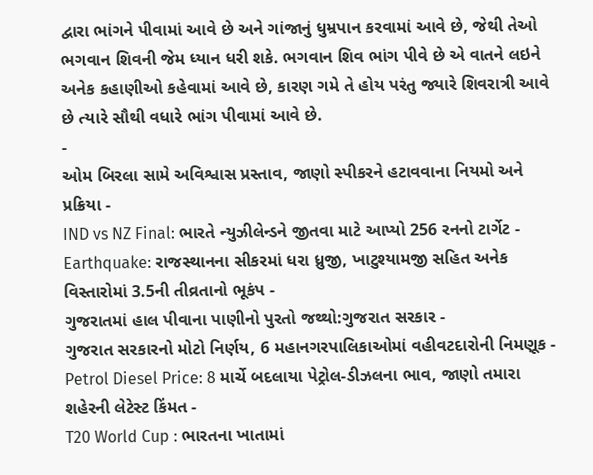દ્વારા ભાંગને પીવામાં આવે છે અને ગાંજાનું ધુમ્રપાન કરવામાં આવે છે, જેથી તેઓ ભગવાન શિવની જેમ ધ્યાન ધરી શકે. ભગવાન શિવ ભાંગ પીવે છે એ વાતને લઇને અનેક કહાણીઓ કહેવામાં આવે છે, કારણ ગમે તે હોય પરંતુ જ્યારે શિવરાત્રી આવે છે ત્યારે સૌથી વધારે ભાંગ પીવામાં આવે છે.
-
ઓમ બિરલા સામે અવિશ્વાસ પ્રસ્તાવ, જાણો સ્પીકરને હટાવવાના નિયમો અને પ્રક્રિયા -
IND vs NZ Final: ભારતે ન્યુઝીલેન્ડને જીતવા માટે આપ્યો 256 રનનો ટાર્ગેટ -
Earthquake: રાજસ્થાનના સીકરમાં ધરા ધ્રુજી, ખાટુશ્યામજી સહિત અનેક વિસ્તારોમાં 3.5ની તીવ્રતાનો ભૂકંપ -
ગુજરાતમાં હાલ પીવાના પાણીનો પુરતો જથ્થો:ગુજરાત સરકાર -
ગુજરાત સરકારનો મોટો નિર્ણય, 6 મહાનગરપાલિકાઓમાં વહીવટદારોની નિમણૂક -
Petrol Diesel Price: 8 માર્ચે બદલાયા પેટ્રોલ-ડીઝલના ભાવ, જાણો તમારા શહેરની લેટેસ્ટ કિંમત -
T20 World Cup : ભારતના ખાતામાં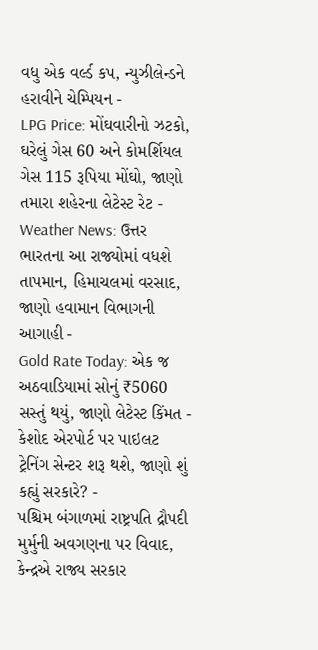વધુ એક વર્લ્ડ કપ, ન્યુઝીલેન્ડને હરાવીને ચેમ્પિયન -
LPG Price: મોંઘવારીનો ઝટકો, ઘરેલું ગેસ 60 અને કોમર્શિયલ ગેસ 115 રૂપિયા મોંઘો, જાણો તમારા શહેરના લેટેસ્ટ રેટ -
Weather News: ઉત્તર ભારતના આ રાજ્યોમાં વધશે તાપમાન, હિમાચલમાં વરસાદ, જાણો હવામાન વિભાગની આગાહી -
Gold Rate Today: એક જ અઠવાડિયામાં સોનું ₹5060 સસ્તું થયું, જાણો લેટેસ્ટ કિંમત -
કેશોદ એરપોર્ટ પર પાઇલટ ટ્રેનિંગ સેન્ટર શરૂ થશે, જાણો શું કહ્યું સરકારે? -
પશ્ચિમ બંગાળમાં રાષ્ટ્રપતિ દ્રૌપદી મુર્મુની અવગણના પર વિવાદ, કેન્દ્રએ રાજ્ય સરકાર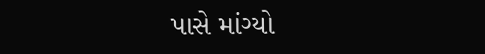પાસે માંગ્યો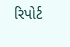રિપોર્ટ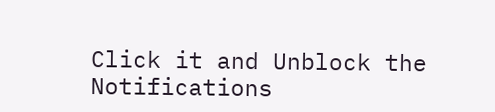Click it and Unblock the Notifications